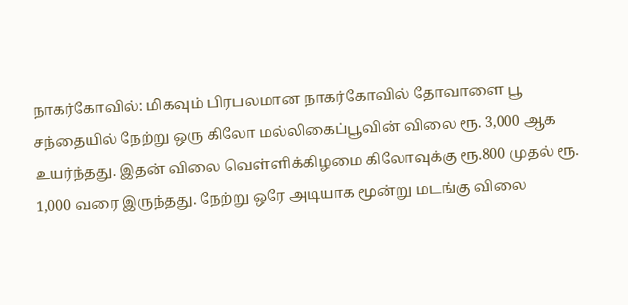நாகர்கோவில்: மிகவும் பிரபலமான நாகர்கோவில் தோவாளை பூ சந்தையில் நேற்று ஒரு கிலோ மல்லிகைப்பூவின் விலை ரூ. 3,000 ஆக உயர்ந்தது. இதன் விலை வெள்ளிக்கிழமை கிலோவுக்கு ரூ.800 முதல் ரூ. 1,000 வரை இருந்தது. நேற்று ஒரே அடியாக மூன்று மடங்கு விலை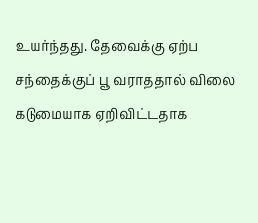உயர்ந்தது. தேவைக்கு ஏற்ப சந்தைக்குப் பூ வராததால் விலை கடுமையாக ஏறிவிட்டதாக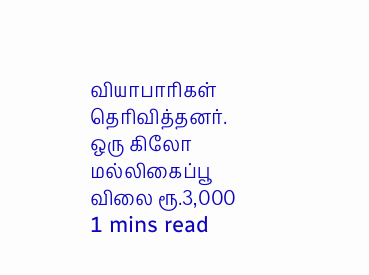வியாபாரிகள் தெரிவித்தனர்.
ஒரு கிலோ மல்லிகைப்பூ விலை ரூ.3,000
1 mins read